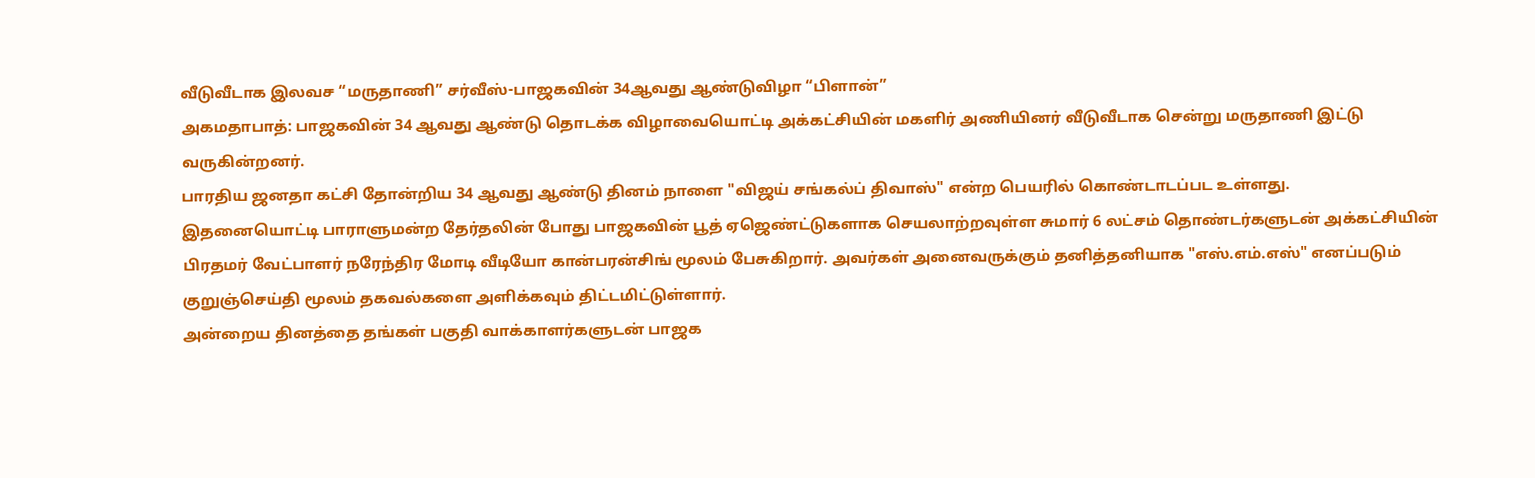வீடுவீடாக இலவச “மருதாணி” சர்வீஸ்-பாஜகவின் 34ஆவது ஆண்டுவிழா “பிளான்”
அகமதாபாத்: பாஜகவின் 34 ஆவது ஆண்டு தொடக்க விழாவையொட்டி அக்கட்சியின் மகளிர் அணியினர் வீடுவீடாக சென்று மருதாணி இட்டு வருகின்றனர்.
பாரதிய ஜனதா கட்சி தோன்றிய 34 ஆவது ஆண்டு தினம் நாளை "விஜய் சங்கல்ப் திவாஸ்" என்ற பெயரில் கொண்டாடப்பட உள்ளது.
இதனையொட்டி பாராளுமன்ற தேர்தலின் போது பாஜகவின் பூத் ஏஜெண்ட்டுகளாக செயலாற்றவுள்ள சுமார் 6 லட்சம் தொண்டர்களுடன் அக்கட்சியின் பிரதமர் வேட்பாளர் நரேந்திர மோடி வீடியோ கான்பரன்சிங் மூலம் பேசுகிறார். அவர்கள் அனைவருக்கும் தனித்தனியாக "எஸ்.எம்.எஸ்" எனப்படும் குறுஞ்செய்தி மூலம் தகவல்களை அளிக்கவும் திட்டமிட்டுள்ளார்.
அன்றைய தினத்தை தங்கள் பகுதி வாக்காளர்களுடன் பாஜக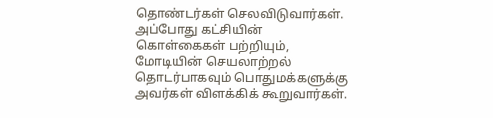தொண்டர்கள் செலவிடுவார்கள். அப்போது கட்சியின் கொள்கைகள் பற்றியும், மோடியின் செயலாற்றல் தொடர்பாகவும் பொதுமக்களுக்கு அவர்கள் விளக்கிக் கூறுவார்கள்.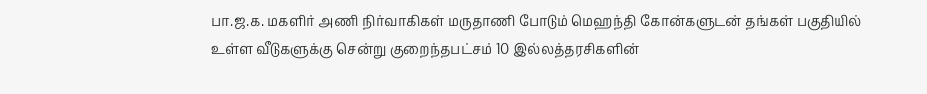பா.ஜ.க. மகளிர் அணி நிர்வாகிகள் மருதாணி போடும் மெஹந்தி கோன்களுடன் தங்கள் பகுதியில் உள்ள வீடுகளுக்கு சென்று குறைந்தபட்சம் 10 இல்லத்தரசிகளின்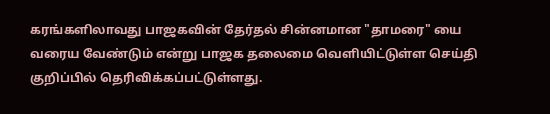கரங்களிலாவது பாஜகவின் தேர்தல் சின்னமான "தாமரை" யை வரைய வேண்டும் என்று பாஜக தலைமை வெளியிட்டுள்ள செய்தி குறிப்பில் தெரிவிக்கப்பட்டுள்ளது.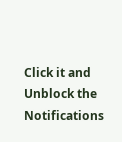Click it and Unblock the Notifications